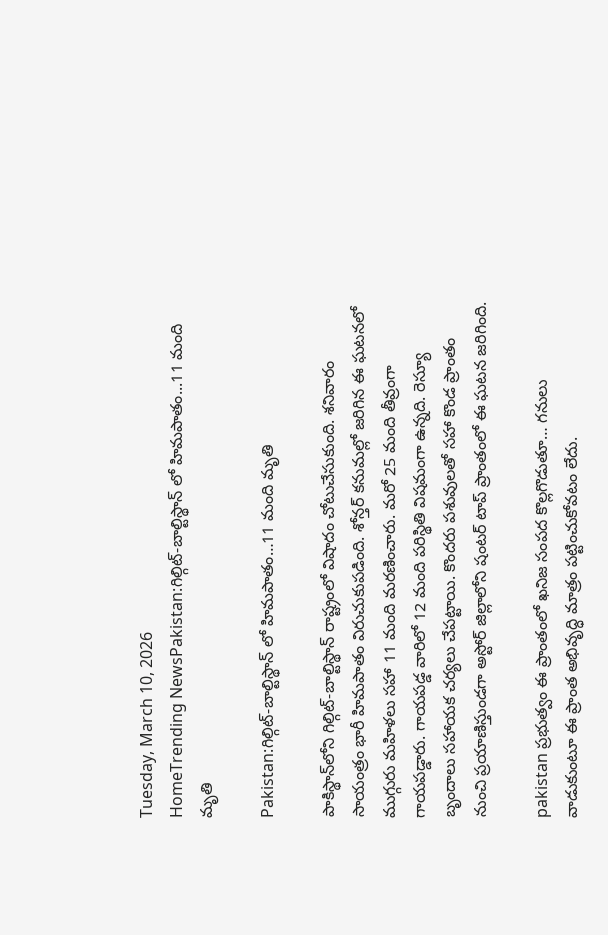Tuesday, March 10, 2026
HomeTrending NewsPakistan:గిల్గిట్‌-బాల్టిస్థాన్‌ లో హిమపాతం...11 మంది మృతి

Pakistan:గిల్గిట్‌-బాల్టిస్థాన్‌ లో హిమపాతం…11 మంది మృతి

పాకిస్థాన్‌లోని గిల్గిట్‌-బాల్టిస్థాన్‌ రాష్ట్రంలో విషాదం చోటుచేసుకుంది. శనివారం సాయంత్రం భారీ హిమపాతం విరుచుకుపడింది. శోన్తర్ కనుమల్లో జరిగిన ఈ ఘటనలో ముగ్గురు మహిళలు సహా 11 మంది మరణించారు. మరో 25 మంది తీవ్రంగా గాయపడ్డారు. గాయపడ్డ వారిలో 12 మంది పరిస్థితి విషమంగా ఉన్నది. రెస్యూ బృందాలు సహాయక చర్యలు చేపట్టాయి. కొందరు పశువులతో సహా కొండ ప్రాంతం నుంచి ప్రయాణిస్తుండగా అస్టోర్‌ జిల్లాలోని షంటర్‌ టాప్‌ ప్రాంతంలో ఈ ఘటన జరిగింది.

pakistan ప్రభుత్వం ఈ ప్రాంతంలో ఖనిజ సంపద కొల్లగొడుతూ… గనులు వాడుకుంటూ ఈ ప్రాంత అభివృద్ధి మాత్రం పట్టించుకోవటం లేదు.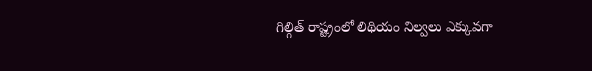గిల్గిత్ రాష్ట్రంలో లిథియం నిల్వలు ఎక్కువగా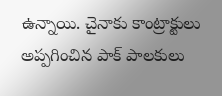ఉన్నాయి. చైనాకు కాంట్రాక్టులు అప్పగించిన పాక్ పాలకులు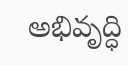అభివృద్ధి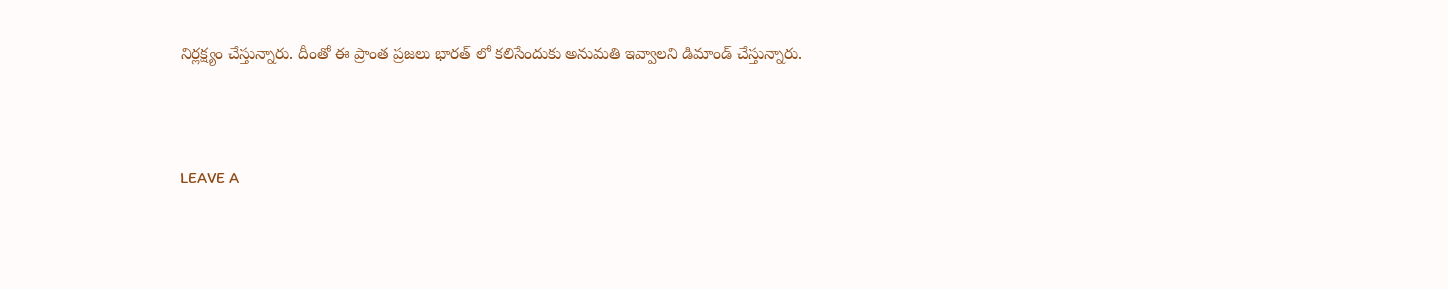నిర్లక్ష్యం చేస్తున్నారు. దీంతో ఈ ప్రాంత ప్రజలు భారత్ లో కలిసేందుకు అనుమతి ఇవ్వాలని డిమాండ్ చేస్తున్నారు.



LEAVE A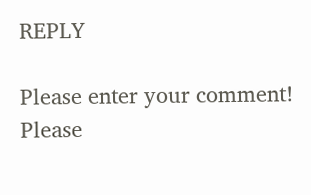REPLY

Please enter your comment!
Please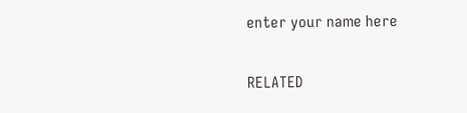enter your name here

RELATED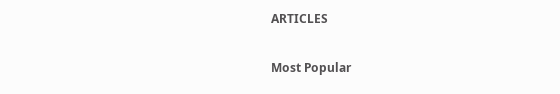ARTICLES

Most Popular